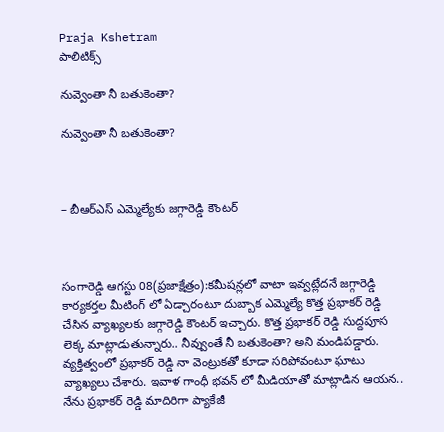Praja Kshetram
పాలిటిక్స్

నువ్వెంతా నీ బతుకెంతా?

నువ్వెంతా నీ బతుకెంతా?



– బీఆర్ఎస్ ఎమ్మెల్యేకు జగ్గారెడ్డి కౌంటర్



సంగారెడ్డి ఆగస్టు 08(ప్రజాక్షేత్రం):కమీషన్లలో వాటా ఇవ్వట్లేదనే జగ్గారెడ్డి కార్యకర్తల మీటింగ్ లో ఏడ్చారంటూ దుబ్బాక ఎమ్మెల్యే కొత్త ప్రభాకర్ రెడ్డి చేసిన వ్యాఖ్యలకు జగ్గారెడ్డి కౌంటర్ ఇచ్చారు. కొత్త ప్రభాకర్ రెడ్డి సుద్దపూస లెక్క మాట్లాడుతున్నారు.. నీవ్వుంతే నీ బతుకెంతా? అని మండిపడ్డారు. వ్యక్తిత్వంలో ప్రభాకర్ రెడ్డి నా వెంట్రుకతో కూడా సరిపోవంటూ ఘాటు వ్యాఖ్యలు చేశారు. ఇవాళ గాంధీ భవన్ లో మీడియాతో మాట్లాడిన ఆయన.. నేను ప్రభాకర్ రెడ్డి మాదిరిగా ప్యాకేజీ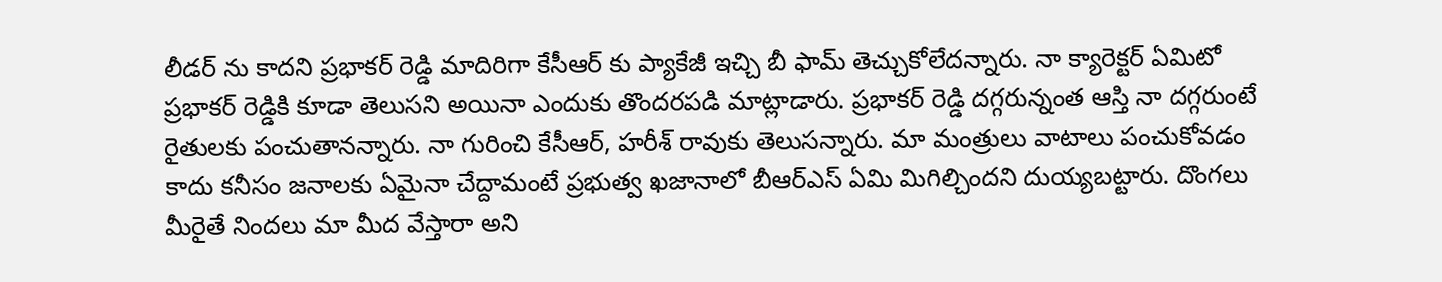లీడర్ ను కాదని ప్రభాకర్ రెడ్డి మాదిరిగా కేసీఆర్ కు ప్యాకేజీ ఇచ్చి బీ ఫామ్ తెచ్చుకోలేదన్నారు. నా క్యారెక్టర్ ఏమిటో ప్రభాకర్ రెడ్డికి కూడా తెలుసని అయినా ఎందుకు తొందరపడి మాట్లాడారు. ప్రభాకర్ రెడ్డి దగ్గరున్నంత ఆస్తి నా దగ్గరుంటే రైతులకు పంచుతానన్నారు. నా గురించి కేసీఆర్, హరీశ్ రావుకు తెలుసన్నారు. మా మంత్రులు వాటాలు పంచుకోవడం కాదు కనీసం జనాలకు ఏమైనా చేద్దామంటే ప్రభుత్వ ఖజానాలో బీఆర్ఎస్ ఏమి మిగిల్చిందని దుయ్యబట్టారు. దొంగలు మీరైతే నిందలు మా మీద వేస్తారా అని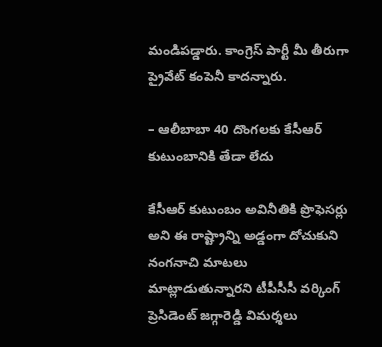మండిపడ్డారు. కాంగ్రెస్ పార్టీ మీ తీరుగా ప్రైవేట్ కంపెనీ కాదన్నారు.

– ఆలీబాబా 40 దొంగలకు కేసీఆర్ కుటుంబానికి తేడా లేదు

కేసీఆర్ కుటుంబం అవినీతికి ప్రొఫెసర్లు అని ఈ రాష్ట్రాన్ని అడ్డంగా దోచుకుని నంగనాచి మాటలు మాట్లాడుతున్నారని టీపీసీసీ వర్కింగ్ ప్రెసిడెంట్ జగ్గారెడ్డి విమర్శలు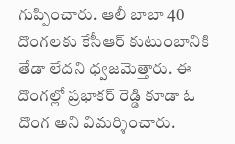గుప్పించారు. ఆలీ బాబా 40 దొంగలకు కేసీఆర్ కుటుంబానికి తేడా లేదని ధ్వజమెత్తారు. ఈ దొంగల్లో ప్రభాకర్ రెడ్డి కూడా ఓ దొంగ అని విమర్శించారు.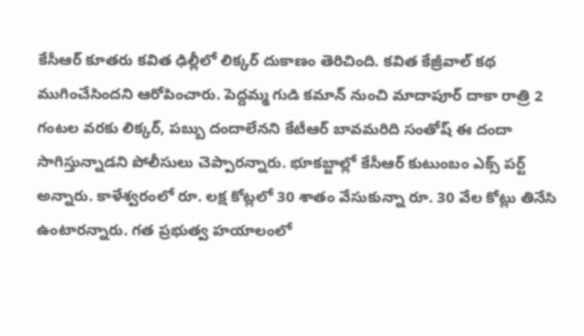కేసీఆర్ కూతరు కవిత ఢిల్లీలో లిక్కర్ దుకాణం తెరిచింది. కవిత కేజ్రీవాల్ కథ ముగించేసిందని ఆరోపించారు. పెద్దమ్మ గుడి కమాన్ నుంచి మాదాపూర్ దాకా రాత్రి 2 గంటల వరకు లిక్కర్, పబ్బు దందాలేనని కేటీఆర్ బావమరిది సంతోష్ ఈ దందా సాగిస్తున్నాడని పోలీసులు చెప్పారన్నారు. భూకబ్జాల్లో కేసీఆర్ కుటుంబం ఎక్స్ పర్ట్ అన్నారు. కాళేశ్వరంలో రూ. లక్ష కోట్లలో 30 శాతం వేసుకున్నా రూ. 30 వేల కోట్లు తినేసి ఉంటారన్నారు. గత ప్రభుత్వ హయాలంలో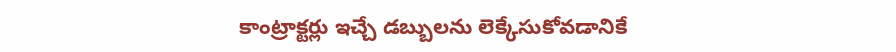కాంట్రాక్టర్లు ఇచ్చే డబ్బులను లెక్కేసుకోవడానికే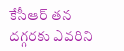కేసీఆర్ తన దగ్గరకు ఎవరిని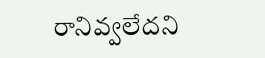రానివ్వలేదని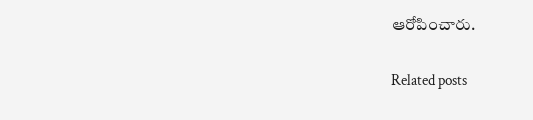ఆరోపించారు.

Related posts